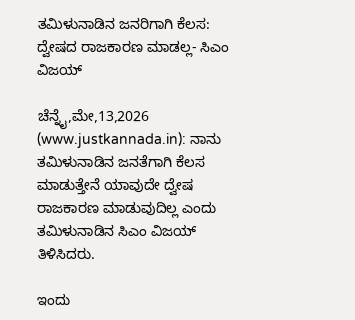ತಮಿಳುನಾಡಿನ ಜನರಿಗಾಗಿ ಕೆಲಸ: ದ್ವೇಷದ ರಾಜಕಾರಣ ಮಾಡಲ್ಲ- ಸಿಎಂ ವಿಜಯ್

ಚೆನ್ನೈ,ಮೇ,13,2026 (www.justkannada.in): ನಾನು ತಮಿಳುನಾಡಿನ ಜನತೆಗಾಗಿ ಕೆಲಸ ಮಾಡುತ್ತೇನೆ ಯಾವುದೇ ದ್ವೇಷ ರಾಜಕಾರಣ ಮಾಡುವುದಿಲ್ಲ ಎಂದು ತಮಿಳುನಾಡಿನ ಸಿಎಂ ವಿಜಯ್ ತಿಳಿಸಿದರು.

ಇಂದು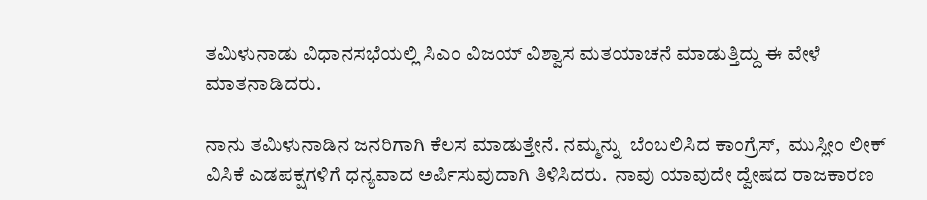ತಮಿಳುನಾಡು ವಿಧಾನಸಭೆಯಲ್ಲಿ ಸಿಎಂ ವಿಜಯ್ ವಿಶ್ವಾಸ ಮತಯಾಚನೆ ಮಾಡುತ್ತಿದ್ದು ಈ ವೇಳೆ ಮಾತನಾಡಿದರು.

ನಾನು ತಮಿಳುನಾಡಿನ ಜನರಿಗಾಗಿ ಕೆಲಸ ಮಾಡುತ್ತೇನೆ. ನಮ್ಮನ್ನು  ಬೆಂಬಲಿಸಿದ ಕಾಂಗ್ರೆಸ್,  ಮುಸ್ಲೀಂ ಲೀಕ್ ವಿಸಿಕೆ ಎಡಪಕ್ಷಗಳಿಗೆ ಧನ್ಯವಾದ ಅರ್ಪಿಸುವುದಾಗಿ ತಿಳಿಸಿದರು.  ನಾವು ಯಾವುದೇ ದ್ವೇಷದ ರಾಜಕಾರಣ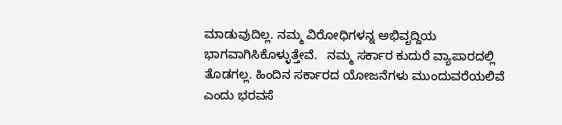ಮಾಡುವುದಿಲ್ಲ. ನಮ್ಮ ವಿರೋಧಿಗಳನ್ನ ಅಭಿವೃದ್ದಿಯ ಭಾಗವಾಗಿಸಿಕೊಳ್ಳುತ್ತೇವೆ.   ನಮ್ಮ ಸರ್ಕಾರ ಕುದುರೆ ವ್ಯಾಪಾರದಲ್ಲಿ ತೊಡಗಲ್ಲ. ಹಿಂದಿನ ಸರ್ಕಾರದ ಯೋಜನೆಗಳು ಮುಂದುವರೆಯಲಿವೆ ಎಂದು ಭರವಸೆ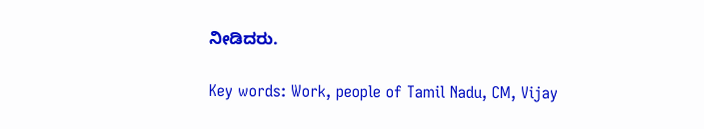ನೀಡಿದರು.

Key words: Work, people of Tamil Nadu, CM, Vijay